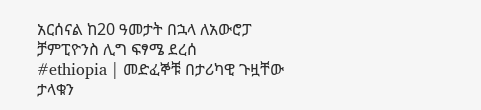አርሰናል ከ20 ዓመታት በኋላ ለአውሮፓ ቻምፒዮንስ ሊግ ፍፃሜ ደረሰ
#ethiopia | መድፈኞቹ በታሪካዊ ጉዟቸው ታላቁን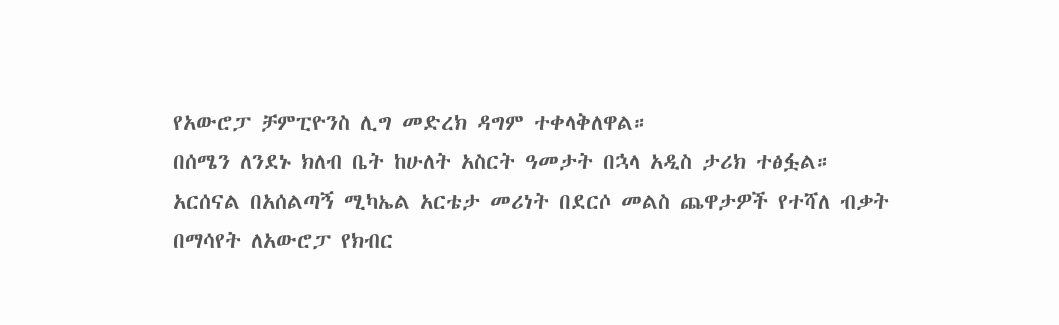የአውሮፓ ቻምፒዮንስ ሊግ መድረክ ዳግም ተቀላቅለዋል።
በሰሜን ለንደኑ ክለብ ቤት ከሁለት አስርት ዓመታት በኋላ አዲስ ታሪክ ተፅፏል።
አርሰናል በአሰልጣኝ ሚካኤል አርቴታ መሪነት በደርሶ መልስ ጨዋታዎች የተሻለ ብቃት በማሳየት ለአውሮፓ የክብር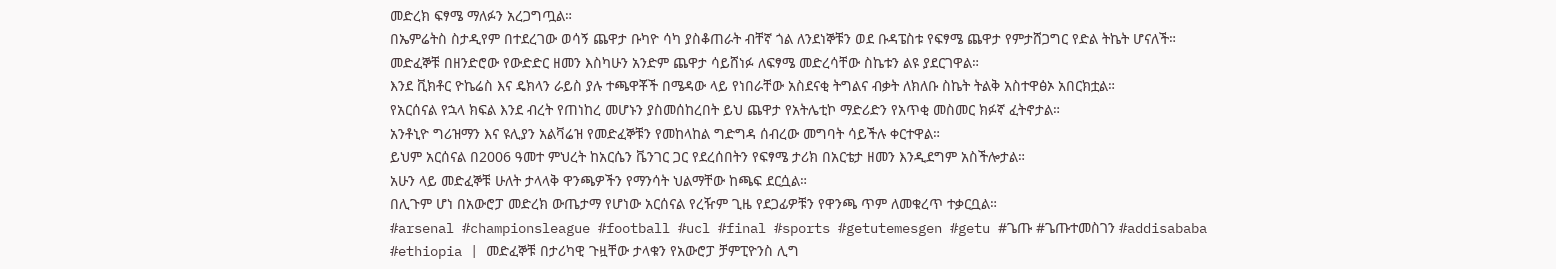መድረክ ፍፃሜ ማለፉን አረጋግጧል።
በኤምሬትስ ስታዲየም በተደረገው ወሳኝ ጨዋታ ቡካዮ ሳካ ያስቆጠራት ብቸኛ ጎል ለንደነኞቹን ወደ ቡዳፔስቱ የፍፃሜ ጨዋታ የምታሸጋግር የድል ትኬት ሆናለች።
መድፈኞቹ በዘንድሮው የውድድር ዘመን እስካሁን አንድም ጨዋታ ሳይሸነፉ ለፍፃሜ መድረሳቸው ስኬቱን ልዩ ያደርገዋል።
እንደ ቪክቶር ዮኬሬስ እና ዴክላን ራይስ ያሉ ተጫዋቾች በሜዳው ላይ የነበራቸው አስደናቂ ትግልና ብቃት ለክለቡ ስኬት ትልቅ አስተዋፅኦ አበርክቷል።
የአርሰናል የኋላ ክፍል እንደ ብረት የጠነከረ መሆኑን ያስመሰከረበት ይህ ጨዋታ የአትሌቲኮ ማድሪድን የአጥቂ መስመር ክፉኛ ፈትኖታል።
አንቶኒዮ ግሪዝማን እና ዩሊያን አልቫሬዝ የመድፈኞቹን የመከላከል ግድግዳ ሰብረው መግባት ሳይችሉ ቀርተዋል።
ይህም አርሰናል በ2006 ዓመተ ምህረት ከአርሴን ቬንገር ጋር የደረሰበትን የፍፃሜ ታሪክ በአርቴታ ዘመን እንዲደግም አስችሎታል።
አሁን ላይ መድፈኞቹ ሁለት ታላላቅ ዋንጫዎችን የማንሳት ህልማቸው ከጫፍ ደርሷል።
በሊጉም ሆነ በአውሮፓ መድረክ ውጤታማ የሆነው አርሰናል የረዥም ጊዜ የደጋፊዎቹን የዋንጫ ጥም ለመቁረጥ ተቃርቧል።
#arsenal #championsleague #football #ucl #final #sports #getutemesgen #getu #ጌጡ #ጌጡተመስገን #addisababa
#ethiopia | መድፈኞቹ በታሪካዊ ጉዟቸው ታላቁን የአውሮፓ ቻምፒዮንስ ሊግ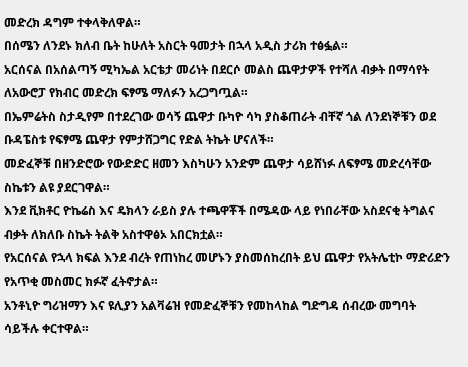መድረክ ዳግም ተቀላቅለዋል።
በሰሜን ለንደኑ ክለብ ቤት ከሁለት አስርት ዓመታት በኋላ አዲስ ታሪክ ተፅፏል።
አርሰናል በአሰልጣኝ ሚካኤል አርቴታ መሪነት በደርሶ መልስ ጨዋታዎች የተሻለ ብቃት በማሳየት ለአውሮፓ የክብር መድረክ ፍፃሜ ማለፉን አረጋግጧል።
በኤምሬትስ ስታዲየም በተደረገው ወሳኝ ጨዋታ ቡካዮ ሳካ ያስቆጠራት ብቸኛ ጎል ለንደነኞቹን ወደ ቡዳፔስቱ የፍፃሜ ጨዋታ የምታሸጋግር የድል ትኬት ሆናለች።
መድፈኞቹ በዘንድሮው የውድድር ዘመን እስካሁን አንድም ጨዋታ ሳይሸነፉ ለፍፃሜ መድረሳቸው ስኬቱን ልዩ ያደርገዋል።
እንደ ቪክቶር ዮኬሬስ እና ዴክላን ራይስ ያሉ ተጫዋቾች በሜዳው ላይ የነበራቸው አስደናቂ ትግልና ብቃት ለክለቡ ስኬት ትልቅ አስተዋፅኦ አበርክቷል።
የአርሰናል የኋላ ክፍል እንደ ብረት የጠነከረ መሆኑን ያስመሰከረበት ይህ ጨዋታ የአትሌቲኮ ማድሪድን የአጥቂ መስመር ክፉኛ ፈትኖታል።
አንቶኒዮ ግሪዝማን እና ዩሊያን አልቫሬዝ የመድፈኞቹን የመከላከል ግድግዳ ሰብረው መግባት ሳይችሉ ቀርተዋል።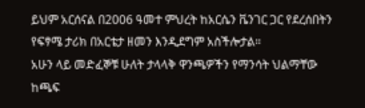ይህም አርሰናል በ2006 ዓመተ ምህረት ከአርሴን ቬንገር ጋር የደረሰበትን የፍፃሜ ታሪክ በአርቴታ ዘመን እንዲደግም አስችሎታል።
አሁን ላይ መድፈኞቹ ሁለት ታላላቅ ዋንጫዎችን የማንሳት ህልማቸው ከጫፍ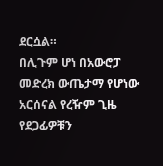ደርሷል።
በሊጉም ሆነ በአውሮፓ መድረክ ውጤታማ የሆነው አርሰናል የረዥም ጊዜ የደጋፊዎቹን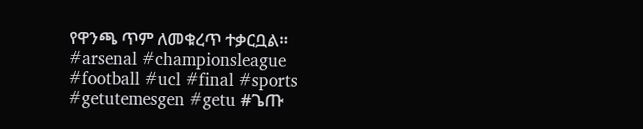የዋንጫ ጥም ለመቁረጥ ተቃርቧል።
#arsenal #championsleague #football #ucl #final #sports #getutemesgen #getu #ጌጡ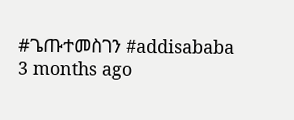#ጌጡተመስገን #addisababa
3 months ago